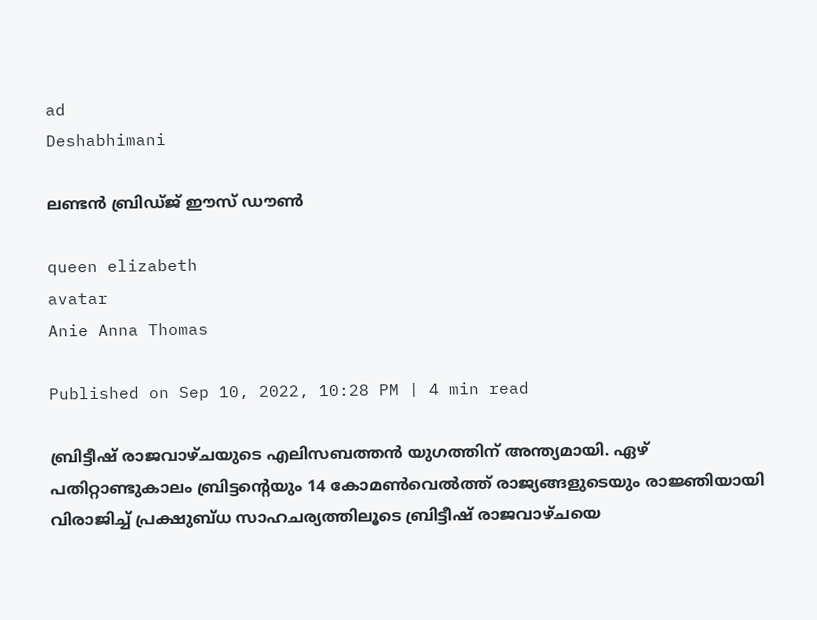ad
Deshabhimani

ലണ്ടൻ ബ്രിഡ്ജ് ഈസ് ഡൗൺ

queen elizabeth
avatar
Anie Anna Thomas

Published on Sep 10, 2022, 10:28 PM | 4 min read

ബ്രിട്ടീഷ് രാജവാഴ്ചയുടെ എലിസബത്തൻ യുഗത്തിന് അന്ത്യമായി. ഏഴ് പതിറ്റാണ്ടുകാലം ബ്രിട്ടന്റെയും 14 കോമൺവെൽത്ത് രാജ്യങ്ങളുടെയും രാജ്ഞിയായി വിരാജിച്ച് പ്രക്ഷുബ്ധ സാഹചര്യത്തിലൂടെ ബ്രിട്ടീഷ് രാജവാഴ്ചയെ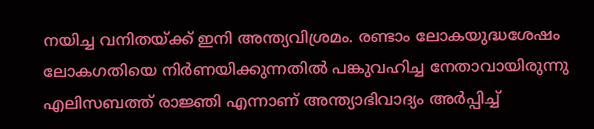നയിച്ച വനിതയ്ക്ക് ഇനി അന്ത്യവിശ്രമം. രണ്ടാം ലോകയുദ്ധശേഷം ലോകഗതിയെ നിർണയിക്കുന്നതിൽ പങ്കുവഹിച്ച നേതാവായിരുന്നു എലിസബത്ത് രാജ്ഞി എന്നാണ് അന്ത്യാഭിവാദ്യം അർപ്പിച്ച്‌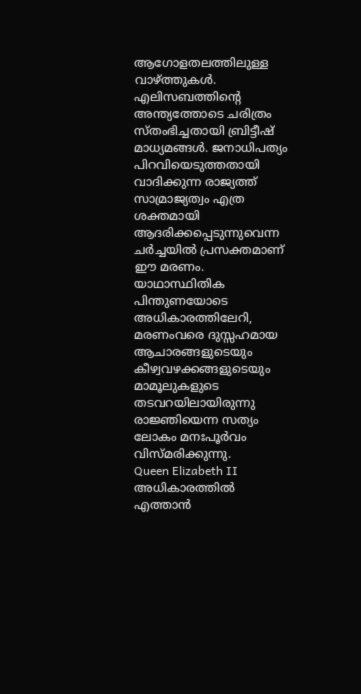ആഗോളതലത്തിലുള്ള വാഴ്ത്തുകൾ. എലിസബത്തിന്റെ അന്ത്യത്തോടെ ചരിത്രം സ്‌തംഭിച്ചതായി ബ്രിട്ടീഷ് മാധ്യമങ്ങൾ. ജനാധിപത്യം പിറവിയെടുത്തതായി വാദിക്കുന്ന രാജ്യത്ത് സാമ്രാജ്യത്വം എത്ര ശക്തമായി ആദരിക്കപ്പെടുന്നുവെന്ന ചർച്ചയിൽ പ്രസക്തമാണ്‌ ഈ മരണം. യാഥാസ്ഥിതിക പിന്തുണയോടെ അധികാരത്തിലേറി, മരണംവരെ ദുസ്സഹമായ ആചാരങ്ങളുടെയും കീഴ്വവഴക്കങ്ങളുടെയും മാമൂലുകളുടെ തടവറയിലായിരുന്നു രാജ്ഞിയെന്ന സത്യം ലോകം മനഃപൂർവം വിസ്മരിക്കുന്നു.
Queen Elizabeth II
അധികാരത്തിൽ എത്താൻ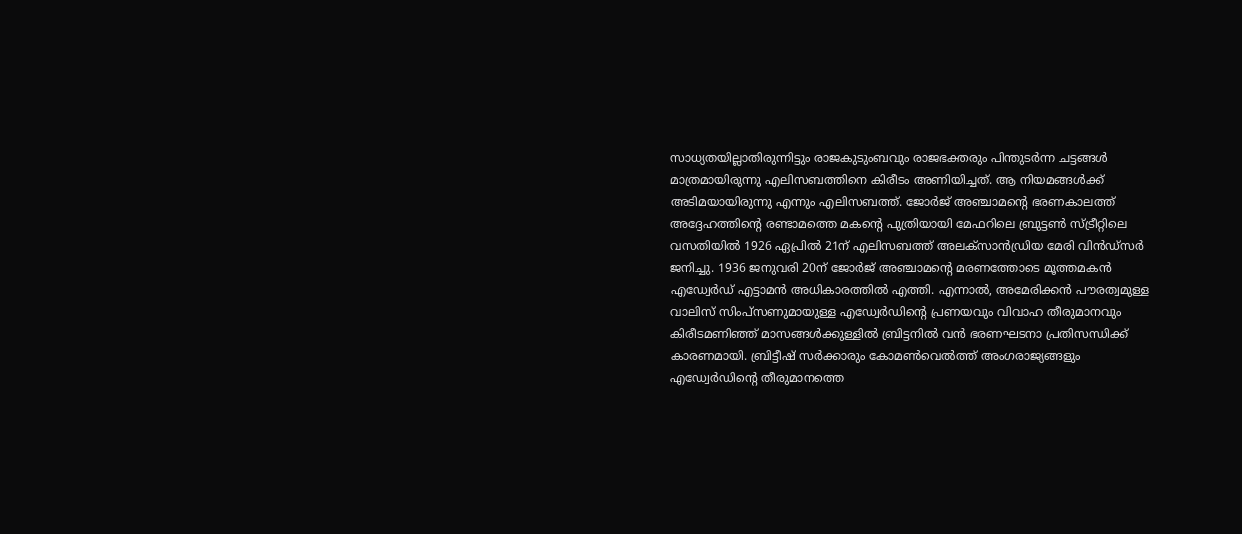സാധ്യതയില്ലാതിരുന്നിട്ടും രാജകുടുംബവും രാജഭക്തരും പിന്തുടർന്ന ചട്ടങ്ങൾ മാത്രമായിരുന്നു എലിസബത്തിനെ കിരീടം അണിയിച്ചത്. ആ നിയമങ്ങൾക്ക് അടിമയായിരുന്നു എന്നും എലിസബത്ത്. ജോർജ് അഞ്ചാമന്റെ ഭരണകാലത്ത്‌ അദ്ദേഹത്തിന്റെ രണ്ടാമത്തെ മകന്റെ പുത്രിയായി മേഫറിലെ ബ്രുട്ടൺ സ്ട്രീറ്റിലെ വസതിയിൽ 1926 ഏപ്രിൽ 21ന് എലിസബത്ത് അലക്സാൻഡ്രിയ മേരി വിൻഡ്സർ ജനിച്ചു. 1936 ജനുവരി 20ന് ജോർജ് അഞ്ചാമന്റെ മരണത്തോടെ മൂത്തമകൻ എഡ്വേർഡ്‌ എട്ടാമൻ അധികാരത്തിൽ എത്തി. എന്നാൽ, അമേരിക്കൻ പൗരത്വമുള്ള വാലിസ് സിംപ്സണുമായുള്ള എഡ്വേർഡിന്റെ പ്രണയവും വിവാഹ തീരുമാനവും കിരീടമണിഞ്ഞ് മാസങ്ങൾക്കുള്ളിൽ ബ്രിട്ടനിൽ വൻ ഭരണഘടനാ പ്രതിസന്ധിക്ക് കാരണമായി. ബ്രിട്ടീഷ് സർക്കാരും കോമൺവെൽത്ത് അംഗരാജ്യങ്ങളും എഡ്വേർഡിന്റെ തീരുമാനത്തെ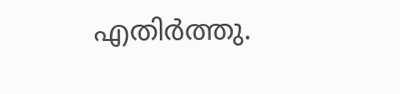എതിർത്തു.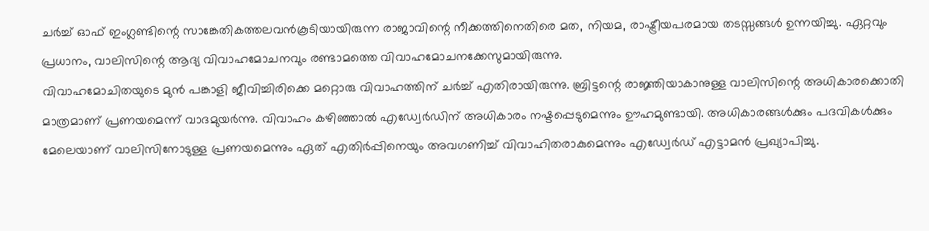ചർച്ച് ഓഫ് ഇംഗ്ലണ്ടിന്റെ സാങ്കേതികത്തലവൻകൂടിയായിരുന്ന രാജാവിന്റെ നീക്കത്തിനെതിരെ മത, നിയമ, രാഷ്ട്രീയപരമായ തടസ്സങ്ങൾ ഉന്നയിച്ചു. ഏറ്റവും പ്രധാനം, വാലിസിന്റെ ആദ്യ വിവാഹമോചനവും ‌രണ്ടാമത്തെ വിവാഹമോചനക്കേസുമായിരുന്നു.
വിവാഹമോചിതയുടെ മുൻ പങ്കാളി ജീവിച്ചിരിക്കെ മറ്റൊരു വിവാഹത്തിന് ചർച്ച് എതിരായിരുന്നു. ബ്രിട്ടന്റെ രാജ്ഞിയാകാനുള്ള വാലിസിന്റെ അധികാരക്കൊതി മാത്രമാണ്‌ പ്രണയമെന്ന് വാദമുയർന്നു. വിവാഹം കഴിഞ്ഞാൽ എഡ്വേർഡിന് അധികാരം നഷ്ടപ്പെടുമെന്നും ഊഹമുണ്ടായി. അധികാരങ്ങൾക്കും പദവികൾക്കും മേലെയാണ് വാലിസിനോടുള്ള പ്രണയമെന്നും ഏത് എതിർപ്പിനെയും അവഗണിച്ച് വിവാഹിതരാകുമെന്നും എഡ്വേർഡ്‌ എട്ടാമൻ പ്രഖ്യാപിച്ചു.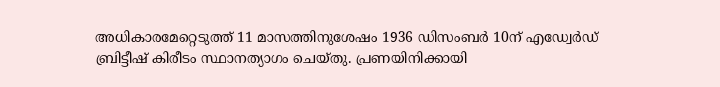അധികാരമേറ്റെടുത്ത് 11 മാസത്തിനുശേഷം 1936 ഡിസംബർ 10ന് എഡ്വേർഡ്‌ ബ്രിട്ടീഷ് കിരീടം സ്ഥാനത്യാഗം ചെയ്തു. പ്രണയിനിക്കായി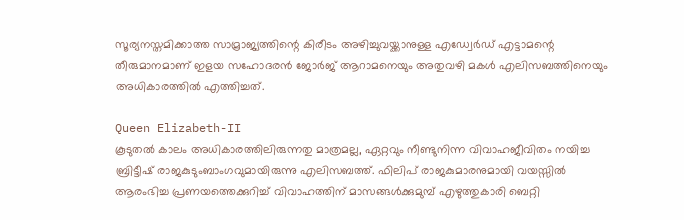സൂര്യനസ്തമിക്കാത്ത സാമ്രാജ്യത്തിന്റെ കിരീടം അഴിച്ചുവയ്ക്കാനുള്ള എഡ്വേർഡ്‌ എട്ടാമന്റെ തീരുമാനമാണ് ഇളയ സഹോദരൻ ജോർജ് ആറാമനെയും അതുവഴി മകൾ എലിസബത്തിനെയും അധികാരത്തിൽ എത്തിച്ചത്.

Queen Elizabeth-II
കൂടുതൽ കാലം അധികാരത്തിലിരുന്നതു മാത്രമല്ല, ഏറ്റവും നീണ്ടുനിന്ന വിവാഹജീവിതം നയിച്ച ബ്രിട്ടീഷ്‌ രാജകുടുംബാംഗവുമായിരുന്നു എലിസബത്ത്. ഫിലിപ് രാജകുമാരനുമായി വയസ്സിൽ ആരംഭിച്ച പ്രണയത്തെക്കുറിച്ച് വിവാഹത്തിന് മാസങ്ങൾക്കുമുമ്പ് എഴുത്തുകാരി ബെറ്റി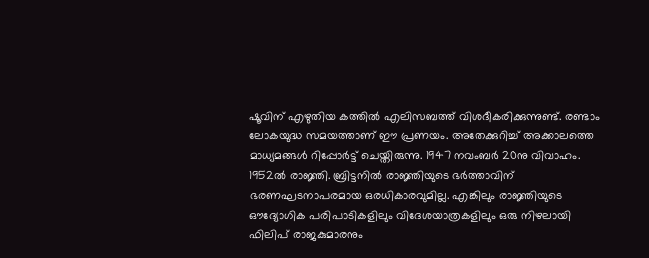ഷൂവിന് എഴുതിയ കത്തിൽ എലിസബത്ത് വിശദീകരിക്കുന്നുണ്ട്. രണ്ടാം ലോകയുദ്ധ സമയത്താണ് ഈ പ്രണയം. അതേക്കുറിച്ച് അക്കാലത്തെ മാധ്യമങ്ങൾ റിപ്പോർട്ട് ചെയ്തിരുന്നു. 1947 നവംബർ 20നു വിവാഹം. 1952ൽ രാജ്ഞി. ബ്രിട്ടനിൽ രാജ്ഞിയുടെ ഭർത്താവിന് ഭരണഘടനാപരമായ ഒരധികാരവുമില്ല. എങ്കിലും രാജ്ഞിയുടെ ഔദ്യോഗിക പരിപാടികളിലും വിദേശയാത്രകളിലും ഒരു നിഴലായി ഫിലിപ് രാജകുമാരനും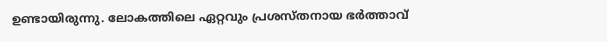ഉണ്ടായിരുന്നു. ലോകത്തിലെ ഏറ്റവും പ്രശസ്തനായ ഭർത്താവ്‌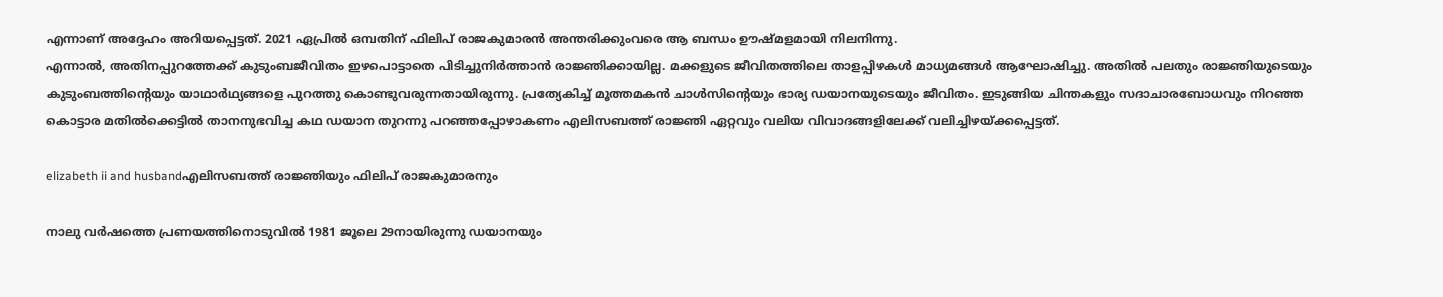എന്നാണ് അദ്ദേഹം അറിയപ്പെട്ടത്. 2021 ഏപ്രിൽ ഒമ്പതിന് ഫിലിപ് രാജകുമാരൻ അന്തരിക്കുംവരെ ആ ബന്ധം ഊഷ്മളമായി നിലനിന്നു.
എന്നാൽ, അതിനപ്പുറത്തേക്ക് കുടുംബജീവിതം ഇഴപൊട്ടാതെ പിടിച്ചുനിർത്താൻ രാജ്ഞിക്കായില്ല. മക്കളുടെ ജീവിതത്തിലെ താളപ്പിഴകൾ മാധ്യമങ്ങൾ ആഘോഷിച്ചു. അതിൽ പലതും രാജ്ഞിയുടെയും കുടുംബത്തിന്റെയും യാഥാർഥ്യങ്ങളെ പുറത്തു കൊണ്ടുവരുന്നതായിരുന്നു. പ്രത്യേകിച്ച് മൂത്തമകൻ ചാൾസിന്റെയും ഭാര്യ ഡയാനയുടെയും ജീവിതം. ഇടുങ്ങിയ ചിന്തകളും സദാചാരബോധവും നിറഞ്ഞ കൊട്ടാര മതിൽക്കെട്ടിൽ താനനുഭവിച്ച കഥ ഡയാന തുറന്നു പറഞ്ഞപ്പോഴാകണം എലിസബത്ത് രാജ്ഞി ഏറ്റവും വലിയ വിവാദങ്ങളിലേക്ക് വലിച്ചിഴയ്‌ക്കപ്പെട്ടത്.

elizabeth ii and husbandഎലിസബത്ത് രാജ്ഞിയും ഫിലിപ് രാജകുമാരനും

നാലു വർഷത്തെ പ്രണയത്തിനൊടുവിൽ 1981 ജൂലെ 29നായിരുന്നു ഡയാനയും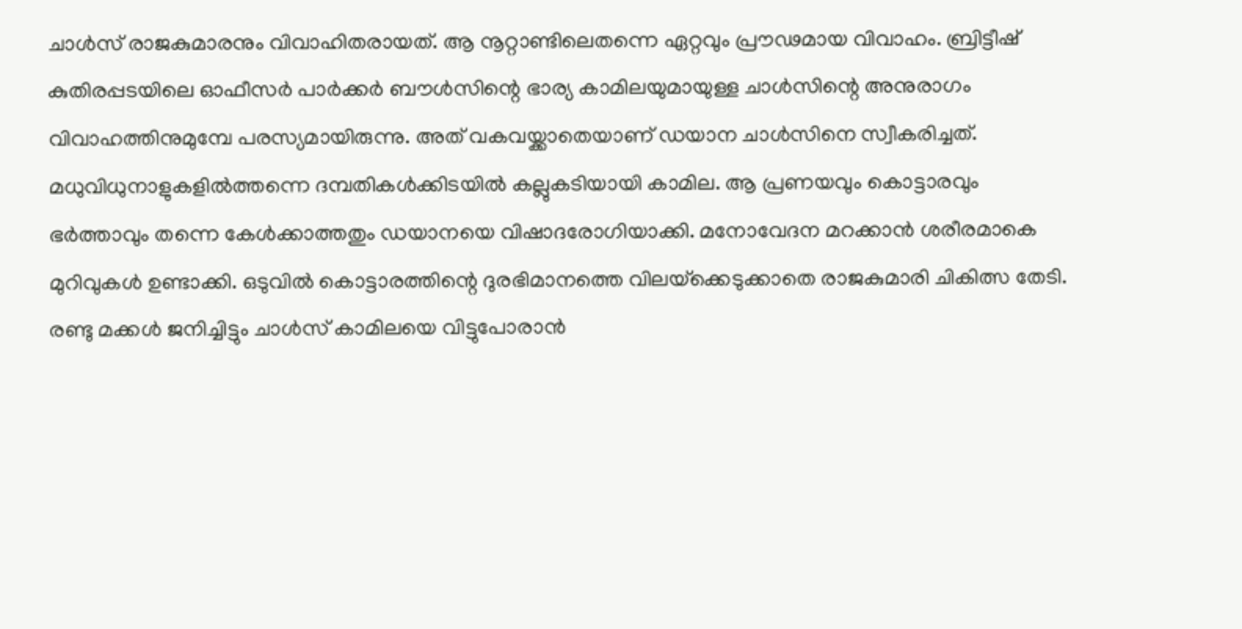ചാൾസ് രാജകുമാരനും വിവാഹിതരായത്. ആ നൂറ്റാണ്ടിലെതന്നെ ഏറ്റവും പ്രൗഢമായ വിവാഹം. ബ്രിട്ടീഷ്‌ കുതിരപ്പടയിലെ ഓഫീസർ പാർക്കർ ബൗൾസിന്റെ ഭാര്യ കാമിലയുമായുള്ള ചാൾസിന്റെ അനുരാഗം വിവാഹത്തിനുമുമ്പേ പരസ്യമായിരുന്നു. അത് വകവയ്ക്കാതെയാണ് ഡയാന ചാൾസിനെ സ്വീകരിച്ചത്. മധുവിധുനാളുകളിൽത്തന്നെ ദമ്പതികൾക്കിടയിൽ കല്ലുകടിയായി കാമില. ആ പ്രണയവും കൊട്ടാരവും ഭർത്താവും തന്നെ കേൾക്കാത്തതും ഡയാനയെ വിഷാദരോഗിയാക്കി. മനോവേദന മറക്കാൻ ശരീരമാകെ മുറിവുകൾ ഉണ്ടാക്കി. ഒടുവിൽ കൊട്ടാരത്തിന്റെ ദുരഭിമാനത്തെ വിലയ്‌ക്കെടുക്കാതെ രാജകുമാരി ചികിത്സ തേടി.
രണ്ടു മക്കൾ ജനിച്ചിട്ടും ചാൾസ് കാമിലയെ വിട്ടുപോരാൻ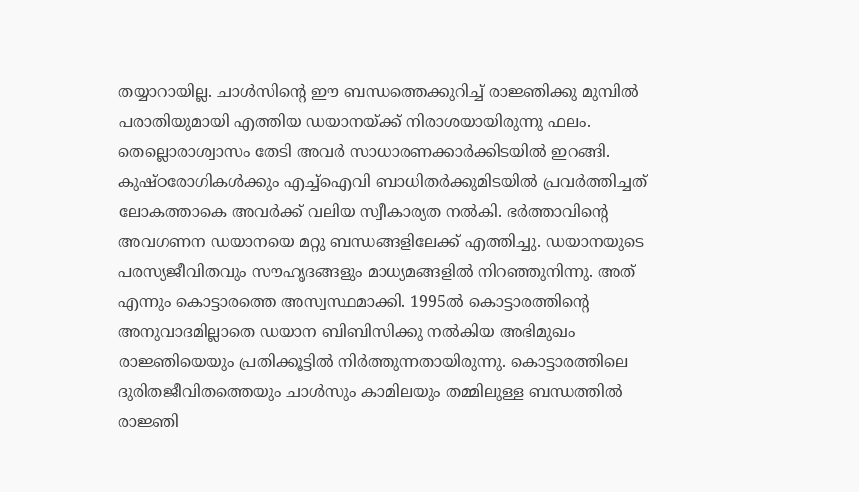തയ്യാറായില്ല. ചാൾസിന്റെ ഈ ബന്ധത്തെക്കുറിച്ച് രാജ്ഞിക്കു മുമ്പിൽ പരാതിയുമായി എത്തിയ ഡയാനയ്‌ക്ക് നിരാശയായിരുന്നു ഫലം. തെല്ലൊരാശ്വാസം തേടി അവർ സാധാരണക്കാർക്കിടയിൽ ഇറങ്ങി. കുഷ്‌ഠരോഗികൾക്കും എച്ച്ഐവി ബാധിതർക്കുമിടയിൽ പ്രവർത്തിച്ചത് ലോകത്താകെ അവർക്ക് വലിയ സ്വീകാര്യത നൽകി. ഭർത്താവിന്റെ അവഗണന ഡയാനയെ മറ്റു ബന്ധങ്ങളിലേക്ക് എത്തിച്ചു. ഡയാനയുടെ പരസ്യജീവിതവും സൗഹൃദങ്ങളും മാധ്യമങ്ങളിൽ നിറഞ്ഞുനിന്നു. അത്‌ എന്നും കൊട്ടാരത്തെ അസ്വസ്ഥമാക്കി. 1995ൽ കൊട്ടാരത്തിന്റെ അനുവാദമില്ലാതെ ഡയാന ബിബിസിക്കു നൽകിയ അഭിമുഖം രാജ്ഞിയെയും പ്രതിക്കൂട്ടിൽ നിർത്തുന്നതായിരുന്നു. കൊട്ടാരത്തിലെ ദുരിതജീവിതത്തെയും ചാൾസും കാമിലയും തമ്മിലുള്ള ബന്ധത്തിൽ രാജ്ഞി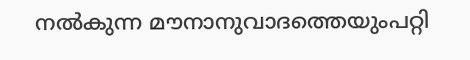നൽകുന്ന മൗനാനുവാദത്തെയുംപറ്റി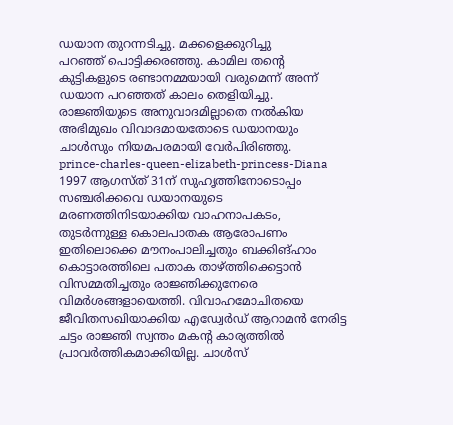ഡയാന തുറന്നടിച്ചു. മക്കളെക്കുറിച്ചു പറഞ്ഞ് ‌പൊട്ടിക്കരഞ്ഞു. കാമില തന്റെ കുട്ടികളുടെ രണ്ടാനമ്മയായി വരുമെന്ന് അന്ന് ഡയാന പറഞ്ഞത് കാലം തെളിയിച്ചു. രാജ്ഞിയുടെ അനുവാദമില്ലാതെ നൽകിയ അഭിമുഖം വിവാദമായതോടെ ഡയാനയും ചാൾസും നിയമപരമായി വേർപിരിഞ്ഞു.
prince-charles-queen-elizabeth-princess-Diana
1997 ആഗസ്ത്‌ 31ന്‌ സുഹൃത്തിനോടൊപ്പം സഞ്ചരിക്കവെ ഡയാനയുടെ മരണത്തിനിടയാക്കിയ വാഹനാപകടം, തുടർന്നുള്ള കൊലപാതക ആരോപണം ഇതിലൊക്കെ മൗനംപാലിച്ചതും ബക്കിങ്ഹാം കൊട്ടാരത്തിലെ പതാക താഴ്ത്തിക്കെട്ടാൻ വിസമ്മതിച്ചതും രാജ്ഞിക്കുനേരെ വിമർശങ്ങളായെത്തി. വിവാഹമോചിതയെ ജീവിതസഖിയാക്കിയ എഡ്വേർഡ് ആറാമൻ നേരിട്ട ചട്ടം രാജ്ഞി സ്വന്തം മകന്റ കാര്യത്തിൽ പ്രാവർത്തികമാക്കിയില്ല. ചാൾസ്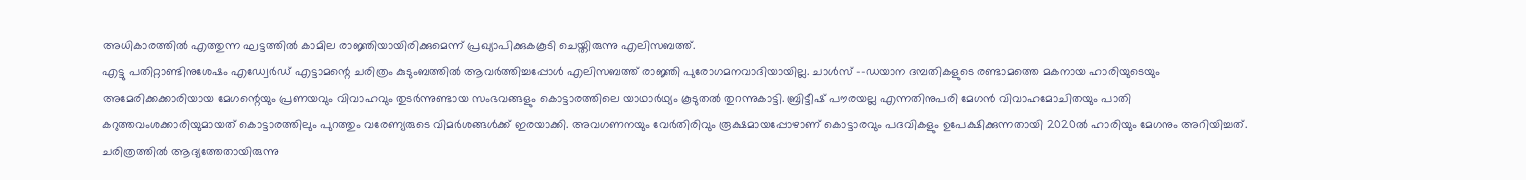അധികാരത്തിൽ എത്തുന്ന ഘട്ടത്തിൽ കാമില രാജ്ഞിയായിരിക്കുമെന്ന് പ്രഖ്യാപിക്കുകകൂടി ചെയ്തിരുന്നു എലിസബത്ത്.
എട്ടു പതിറ്റാണ്ടിനുശേഷം എഡ്വേർഡ് എട്ടാമന്റെ ചരിത്രം കുടുംബത്തിൽ ആവർത്തിച്ചപ്പോൾ എലിസബത്ത് രാജ്ഞി പുരോഗമനവാദിയായില്ല. ചാൾസ് –-ഡയാന ദമ്പതികളുടെ രണ്ടാമത്തെ മകനായ ഹാരിയുടെയും അമേരിക്കക്കാരിയായ മേഗന്റെയും പ്രണയവും വിവാഹവും തുടർന്നുണ്ടായ സംഭവങ്ങളും കൊട്ടാരത്തിലെ യാഥാർഥ്യം കൂടുതൽ തുറന്നുകാട്ടി. ബ്രിട്ടീഷ് പൗരയല്ല എന്നതിനുപരി മേഗൻ വിവാഹമോചിതയും പാതി കറുത്തവംശക്കാരിയുമായത് കൊട്ടാരത്തിലും പുറത്തും വരേണ്യരുടെ വിമർശങ്ങൾക്ക് ഇരയാക്കി. അവഗണനയും വേർതിരിവും രൂക്ഷമായപ്പോഴാണ് കൊട്ടാരവും പദവികളും ഉപേക്ഷിക്കുന്നതായി 2020ൽ ഹാരിയും മേഗനും അറിയിച്ചത്. ചരിത്രത്തിൽ ആദ്യത്തേതായിരുന്നു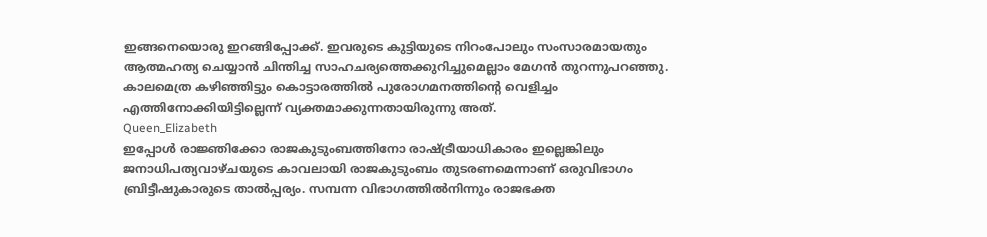ഇങ്ങനെയൊരു ഇറങ്ങിപ്പോക്ക്. ഇവരുടെ കുട്ടിയുടെ നിറംപോലും സംസാരമായതും ആത്മഹത്യ ചെയ്യാൻ ചിന്തിച്ച സാഹചര്യത്തെക്കുറിച്ചുമെല്ലാം മേഗൻ തുറന്നുപറഞ്ഞു. കാലമെത്ര കഴിഞ്ഞിട്ടും കൊട്ടാരത്തിൽ പുരോഗമനത്തിന്റെ വെളിച്ചം എത്തിനോക്കിയിട്ടില്ലെന്ന് വ്യക്തമാക്കുന്നതായിരുന്നു അത്‌.
Queen_Elizabeth
ഇപ്പോൾ രാജ്ഞിക്കോ രാജകുടുംബത്തിനോ രാഷ്ട്രീയാധികാരം ഇല്ലെങ്കിലും ജനാധിപത്യവാഴ്ചയുടെ കാവലായി രാജകുടുംബം തുടരണമെന്നാണ് ഒരുവിഭാഗം ബ്രിട്ടീഷുകാരുടെ താൽപ്പര്യം. സമ്പന്ന വിഭാഗത്തിൽനിന്നും രാജഭക്ത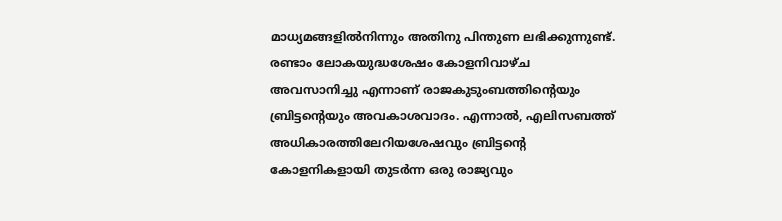മാധ്യമങ്ങളിൽനിന്നും അതിനു പിന്തുണ ലഭിക്കുന്നുണ്ട്. രണ്ടാം ലോകയുദ്ധശേഷം കോളനിവാഴ്ച അവസാനിച്ചു എന്നാണ് രാജകുടുംബത്തിന്റെയും ബ്രിട്ടന്റെയും അവകാശവാദം. എന്നാൽ, എലിസബത്ത്‌ അധികാരത്തിലേറിയശേഷവും ബ്രിട്ടന്റെ കോളനികളായി തുടർന്ന ഒരു രാജ്യവും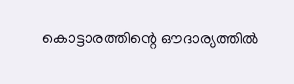കൊട്ടാരത്തിന്റെ ഔദാര്യത്തിൽ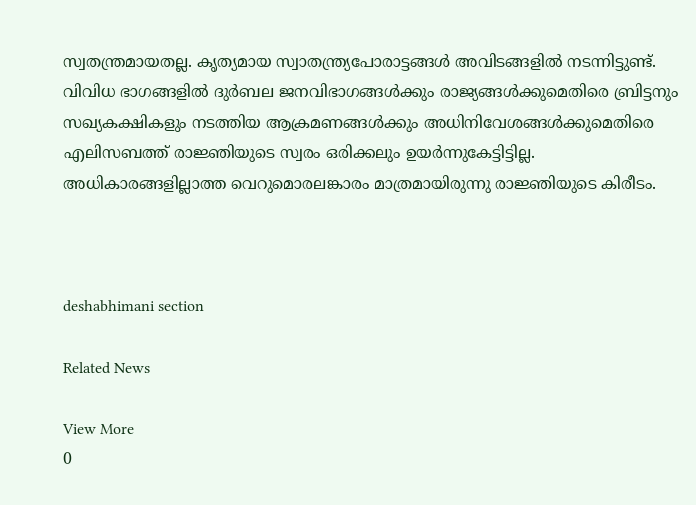സ്വതന്ത്രമായതല്ല. കൃത്യമായ സ്വാതന്ത്ര്യപോരാട്ടങ്ങൾ അവിടങ്ങളിൽ നടന്നിട്ടുണ്ട്. വിവിധ ഭാഗങ്ങളിൽ ദുർബല ജനവിഭാഗങ്ങൾക്കും രാജ്യങ്ങൾക്കുമെതിരെ ബ്രിട്ടനും സഖ്യകക്ഷികളും നടത്തിയ ആക്രമണങ്ങൾക്കും അധിനിവേശങ്ങൾക്കുമെതിരെ എലിസബത്ത് രാജ്ഞിയുടെ സ്വരം ഒരിക്കലും ഉയർന്നുകേട്ടിട്ടില്ല. അധികാരങ്ങളില്ലാത്ത വെറുമൊരലങ്കാരം മാത്രമായിരുന്നു രാ‍ജ്ഞിയുടെ കിരീടം.



deshabhimani section

Related News

View More
0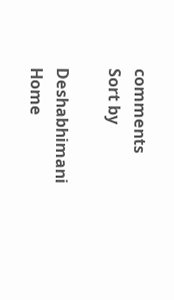comments
Sort by

Deshabhimani
Home